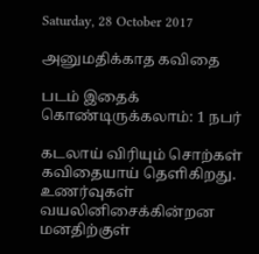Saturday, 28 October 2017

அனுமதிக்காத கவிதை

படம் இதைக் கொண்டிருக்கலாம்: 1 நபர்

கடலாய் விரியும் சொற்கள்
கவிதையாய் தெளிகிறது.
உணர்வுகள் வயலினிசைக்கின்றன
மனதிற்குள்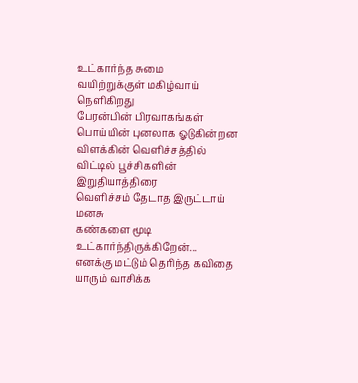உட்கார்ந்த சுமை
வயிற்றுக்குள் மகிழ்வாய் நெளிகிறது
பேரன்பின் பிரவாகங்கள்
பொய்யின் புனலாக ஓடுகின்றன
விளக்கின் வெளிச்சத்தில்
விட்டில் பூச்சிகளின் இறுதியாத்திரை
வெளிச்சம் தேடாத இருட்டாய் மனசு
கண்களை மூடி உட்கார்ந்திருக்கிறேன்...
எனக்கு மட்டும் தெரிந்த கவிதை
யாரும் வாசிக்க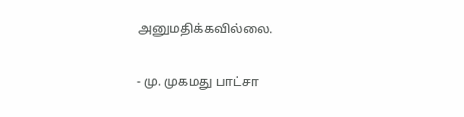அனுமதிக்கவில்லை.

- மு. முகமது பாட்சா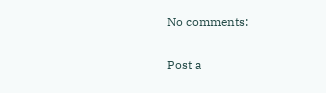No comments:

Post a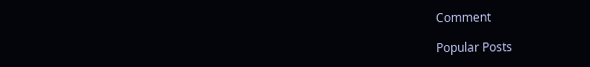Comment

Popular Posts